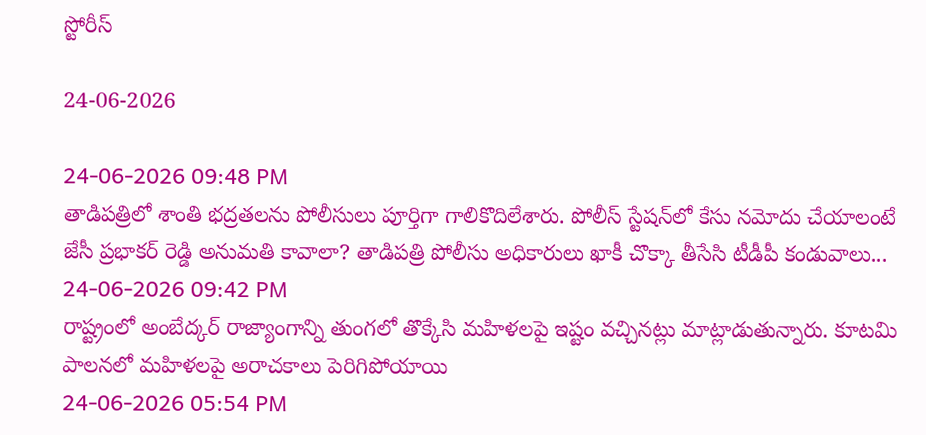స్టోరీస్

24-06-2026

24-06-2026 09:48 PM
తాడిపత్రిలో శాంతి భద్రతలను పోలీసులు పూర్తిగా గాలికొదిలేశారు. పోలీస్ స్టేషన్‌లో కేసు నమోదు చేయాలంటే జేసీ ప్రభాకర్ రెడ్డి అనుమతి కావాలా? తాడిపత్రి పోలీసు అధికారులు ఖాకీ చొక్కా తీసేసి టీడీపీ కండువాలు...
24-06-2026 09:42 PM
రాష్ట్రంలో అంబేద్కర్‌ రాజ్యాంగాన్ని తుంగలో తొక్కేసి మహిళలపై ఇష్టం వచ్చినట్లు మాట్లాడుతున్నారు. కూటమి పాలనలో మహిళలపై అరాచకాలు పెరిగిపోయాయి
24-06-2026 05:54 PM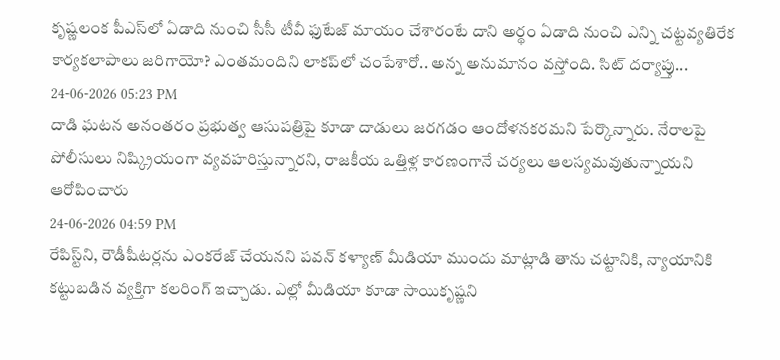కృష్ణలంక పీఎస్‌లో ఏడాది నుంచి సీసీ టీవీ ఫుటేజ్‌ మాయం చేశారంటే దాని అర్థం ఏడాది నుంచి ఎన్ని చట్టవ్యతిరేక కార్యకలాపాలు జరిగాయో? ఎంతమందిని లాకప్‌లో చంపేశారో.. అన్న అనుమానం వస్తోంది. సిట్‌ దర్యాప్తు...
24-06-2026 05:23 PM
దాడి ఘటన అనంతరం ప్రభుత్వ ఆసుపత్రిపై కూడా దాడులు జరగడం ఆందోళనకరమని పేర్కొన్నారు. నేరాలపై పోలీసులు నిష్క్రియంగా వ్యవహరిస్తున్నారని, రాజకీయ ఒత్తిళ్ల కారణంగానే చర్యలు ఆలస్యమవుతున్నాయని ఆరోపించారు
24-06-2026 04:59 PM
రేపిస్ట్‌ని, రౌడీషీట‌ర్ల‌ను ఎంక‌రేజ్ చేయ‌న‌ని ప‌వ‌న్ క‌ళ్యాణ్ మీడియా ముందు మాట్లాడి తాను చ‌ట్టానికి, న్యాయానికి క‌ట్టుబ‌డిన వ్య‌క్తిగా క‌ల‌రింగ్ ఇచ్చాడు. ఎల్లో మీడియా కూడా సాయికృష్ణని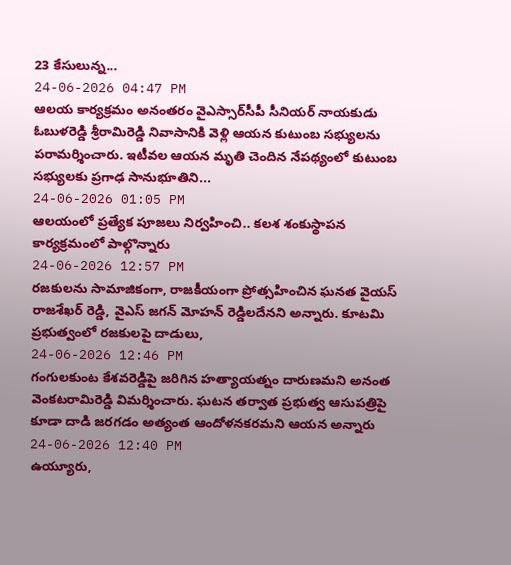23 కేసులున్న...
24-06-2026 04:47 PM
ఆలయ కార్యక్రమం అనంతరం వైఎస్సార్‌సీపీ సీనియర్ నాయకుడు ఓబుళరెడ్డి శ్రీరామిరెడ్డి నివాసానికి వెళ్లి ఆయన కుటుంబ సభ్యులను పరామర్శించారు. ఇటీవల ఆయన మృతి చెందిన నేపథ్యంలో కుటుంబ సభ్యులకు ప్రగాఢ సానుభూతిని...
24-06-2026 01:05 PM
ఆలయంలో ప్రత్యేక పూజలు నిర్వహించి.. కలశ శంకుస్థాపన కార్యక్రమంలో పాల్గొన్నారు
24-06-2026 12:57 PM
రజకులను సామాజికంగా, రాజకీయంగా ప్రోత్సహించిన ఘనత వైయ‌స్ రాజశేఖర్ రెడ్డి, వైఎస్ జగన్ మోహన్ రెడ్డిలదేనని అన్నారు. కూటమి ప్రభుత్వంలో రజకులపై దాడులు,
24-06-2026 12:46 PM
గంగులకుంట కేశవరెడ్డిపై జరిగిన హత్యాయత్నం దారుణమని అనంత వెంకటరామిరెడ్డి విమర్శించారు. ఘటన తర్వాత ప్రభుత్వ ఆసుపత్రిపై కూడా దాడి జరగడం అత్యంత ఆందోళనకరమని ఆయన అన్నారు
24-06-2026 12:40 PM
ఉయ్యూరు,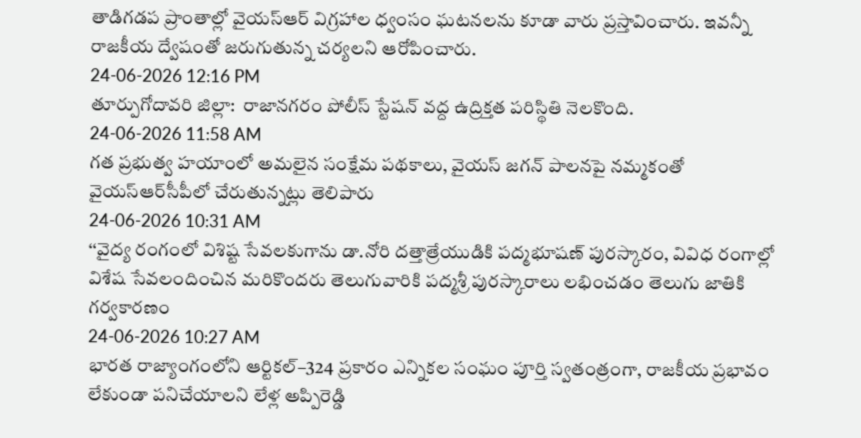తాడిగడప ప్రాంతాల్లో వైయ‌స్ఆర్‌ విగ్రహాల ధ్వంసం ఘటనలను కూడా వారు ప్రస్తావించారు. ఇవన్నీ రాజకీయ ద్వేషంతో జరుగుతున్న చర్యలని ఆరోపించారు.
24-06-2026 12:16 PM
తూర్పుగోదావరి జిల్లా:  రాజానగరం పోలీస్ స్టేషన్ వద్ద ఉద్రిక్తత పరిస్థితి నెలకొంది.
24-06-2026 11:58 AM
గత ప్రభుత్వ హయాంలో అమలైన సంక్షేమ పథకాలు, వైయ‌స్ జగన్ పాలనపై నమ్మకంతో వైయ‌స్ఆర్‌సీపీలో చేరుతున్నట్లు తెలిపారు
24-06-2026 10:31 AM
‘‘వైద్య రంగంలో విశిష్ట సేవలకుగాను డా.నోరి దత్తాత్రేయుడికి పద్మభూషణ్ పురస్కారం, వివిధ రంగాల్లో విశేష సేవలందించిన మరికొందరు తెలుగువారికి పద్మశ్రీ పురస్కారాలు లభించడం తెలుగు జాతికి గర్వకారణం
24-06-2026 10:27 AM
భారత రాజ్యాంగంలోని ఆర్టికల్‌–324 ప్రకారం ఎన్నికల సంఘం పూర్తి స్వతంత్రంగా, రాజకీయ ప్రభావం లేకుండా పనిచేయాలని లేళ్ల అప్పిరెడ్డి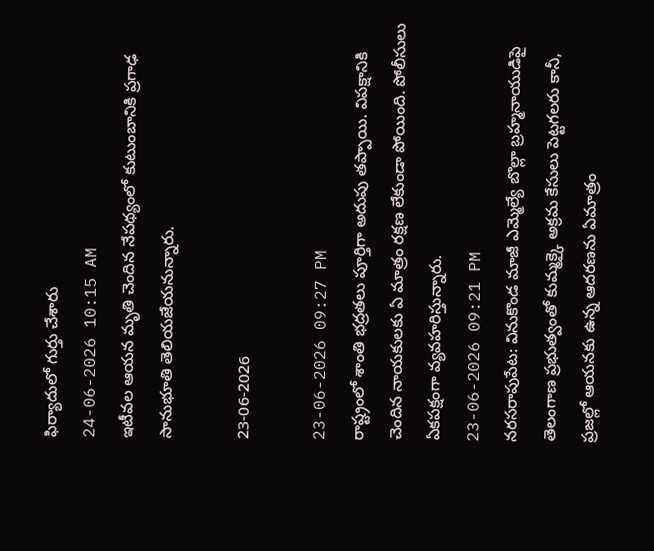ఫిర్యాదులో గుర్తు చేశారు
24-06-2026 10:15 AM
ఇటీవల ఆయన మృతి చెందిన నేపథ్యంలో కుటుంబానికి ప్రగాఢ సానుభూతి తెలియజేయనున్నారు.

23-06-2026

23-06-2026 09:27 PM
రాష్ట్రంలో శాంతి భద్రతలు పూర్తిగా అదుపు తప్పాయి. విపక్షానికి చెందిన నాయకులకు ఏ మాత్రం రక్షణ లేకుండా పోయింది. పోలీసులు ఏకపక్షంగా వ్యవహరిస్తున్నారు.
23-06-2026 09:21 PM
నరసరాపుపేట: వినుకొండ మాజీ ఎమ్మెల్యే బొల్లా బ్రహ్మనాయుడిపై తెలంగాణ ప్రభుత్వంతో కుమ్మక్కై అక్రమ కేసులు పెట్టగలరు కానీ, ప్రజల్లో ఆయనకు ఉన్న ఆదరణను ఏమాత్రం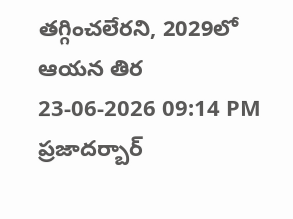తగ్గించలేరని, 2029లో ఆయన తిర
23-06-2026 09:14 PM
ప్రజాదర్బార్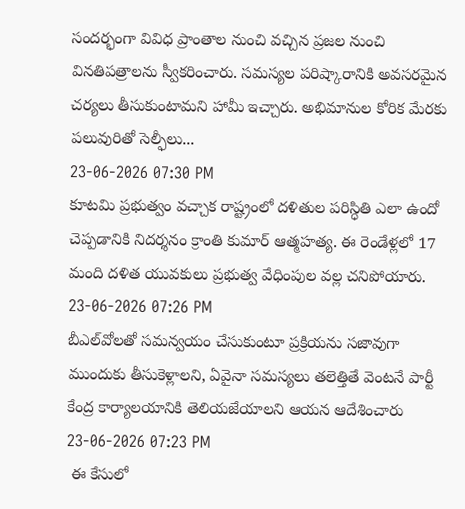సందర్భంగా వివిధ ప్రాంతాల నుంచి వచ్చిన ప్రజల నుంచి వినతిపత్రాలను స్వీకరించారు. సమస్యల పరిష్కారానికి అవసరమైన చర్యలు తీసుకుంటామని హామీ ఇచ్చారు. అభిమానుల కోరిక మేరకు పలువురితో సెల్ఫీలు...
23-06-2026 07:30 PM
కూటమి ప్రభుత్వం వచ్చాక రాష్ట్రంలో దళితుల పరిస్ధితి ఎలా ఉందో చెప్పడానికి నిదర్శనం క్రాంతి కుమార్ ఆత్మహత్య. ఈ రెండేళ్లలో 17 మంది దళిత యువకులు ప్రభుత్వ వేధింపుల వల్ల చనిపోయారు.
23-06-2026 07:26 PM
బీఎల్‌వోలతో సమన్వయం చేసుకుంటూ ప్రక్రియను సజావుగా ముందుకు తీసుకెళ్లాలని, ఏవైనా సమస్యలు తలెత్తితే వెంటనే పార్టీ కేంద్ర కార్యాలయానికి తెలియజేయాలని ఆయన ఆదేశించారు
23-06-2026 07:23 PM
 ఈ కేసులో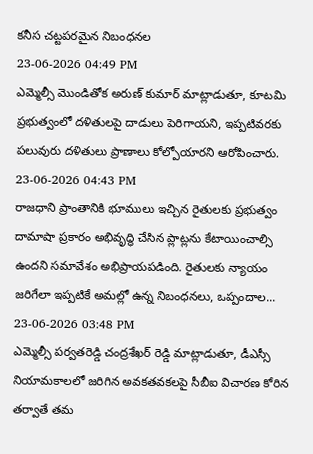కనీస చట్టపరమైన నిబంధనల
23-06-2026 04:49 PM
ఎమ్మెల్సీ మొండితోక అరుణ్ కుమార్ మాట్లాడుతూ, కూటమి ప్రభుత్వంలో దళితులపై దాడులు పెరిగాయని, ఇప్పటివరకు పలువురు దళితులు ప్రాణాలు కోల్పోయారని ఆరోపించారు.
23-06-2026 04:43 PM
రాజధాని ప్రాంతానికి భూములు ఇచ్చిన రైతులకు ప్రభుత్వం దామాషా ప్రకారం అభివృద్ధి చేసిన ప్లాట్లను కేటాయించాల్సి ఉందని సమావేశం అభిప్రాయపడింది. రైతులకు న్యాయం జరిగేలా ఇప్పటికే అమల్లో ఉన్న నిబంధనలు, ఒప్పందాల...
23-06-2026 03:48 PM
ఎమ్మెల్సీ పర్వతరెడ్డి చంద్రశేఖర్ రెడ్డి మాట్లాడుతూ, డీఎస్సీ నియామకాలలో జరిగిన అవకతవకలపై సీబీఐ విచారణ కోరిన తర్వాతే తమ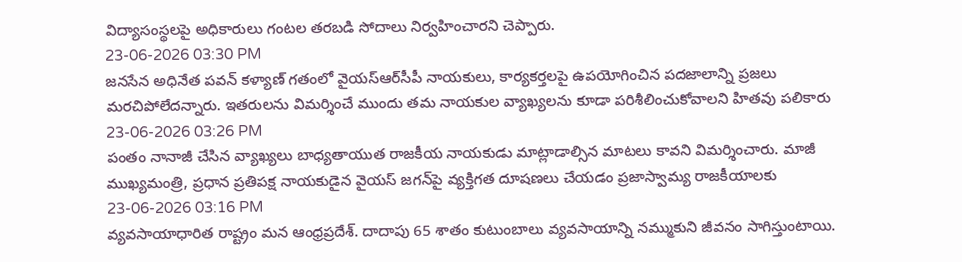విద్యాసంస్థలపై అధికారులు గంటల తరబడి సోదాలు నిర్వహించారని చెప్పారు.
23-06-2026 03:30 PM
జనసేన అధినేత పవన్ కళ్యాణ్ గతంలో వైయ‌స్ఆర్‌సీపీ నాయకులు, కార్యకర్తలపై ఉపయోగించిన పదజాలాన్ని ప్రజలు మరచిపోలేదన్నారు. ఇతరులను విమర్శించే ముందు తమ నాయకుల వ్యాఖ్యలను కూడా పరిశీలించుకోవాలని హితవు పలికారు
23-06-2026 03:26 PM
పంతం నానాజీ చేసిన వ్యాఖ్యలు బాధ్యతాయుత రాజకీయ నాయకుడు మాట్లాడాల్సిన మాటలు కావని విమర్శించారు. మాజీ ముఖ్యమంత్రి, ప్రధాన ప్రతిపక్ష నాయకుడైన వైయ‌స్ జగన్‌పై వ్యక్తిగత దూషణలు చేయడం ప్రజాస్వామ్య రాజకీయాలకు
23-06-2026 03:16 PM
వ్య‌వ‌సాయాధారిత రాష్ట్రం మ‌న ఆంధ్రప్ర‌దేశ్‌. దాదాపు 65 శాతం కుటుంబాలు వ్య‌వ‌సాయాన్ని న‌మ్ముకుని జీవ‌నం సాగిస్తుంటాయి.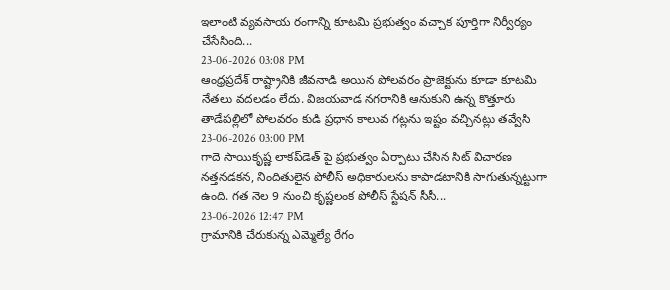ఇలాంటి వ్య‌వ‌సాయ రంగాన్ని కూట‌మి ప్ర‌భుత్వం వ‌చ్చాక పూర్తిగా నిర్వీర్యం చేసేసింది...
23-06-2026 03:08 PM
ఆంధ్రప్రదేశ్ రాష్ట్రానికి జీవనాడి అయిన పోలవరం ప్రాజెక్టును కూడా కూటమి నేతలు వదలడం లేదు. విజయవాడ నగరానికి ఆనుకుని ఉన్న కొత్తూరు తాడేపల్లిలో పోలవరం కుడి ప్రధాన కాలువ గట్లను ఇష్టం వచ్చినట్లు తవ్వేసి
23-06-2026 03:00 PM
గాదె సాయికృష్ణ లాక‌ప్‌డెత్ పై ప్ర‌భుత్వం ఏర్పాటు చేసిన సిట్ విచార‌ణ న‌త్త‌న‌డ‌క‌న, నిందితులైన పోలీస్ అధికారుల‌ను కాపాడ‌టానికి సాగుతున్న‌ట్టుగా ఉంది. గ‌త నెల 9 నుంచి కృష్ణ‌లంక పోలీస్ స్టేష‌న్ సీసీ...
23-06-2026 12:47 PM
గ్రామానికి చేరుకున్న ఎమ్మెల్యే రేగం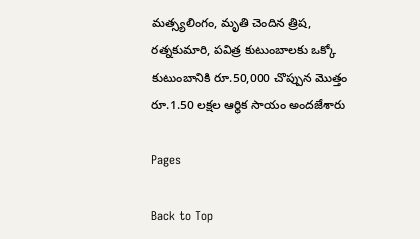మత్స్యలింగం, మృతి చెందిన త్రిష, రత్నకుమారి, పవిత్ర కుటుంబాలకు ఒక్కో కుటుంబానికి రూ.50,000 చొప్పున మొత్తం రూ.1.50 లక్షల ఆర్థిక సాయం అందజేశారు

Pages

Back to Top